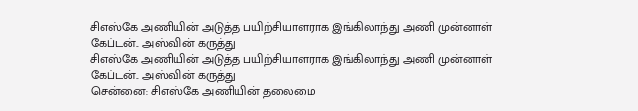சிஎஸ்கே அணியின் அடுத்த பயிற்சியாளராக இங்கிலாந்து அணி முன்னாள் கேப்டன்.. அஸ்வின் கருத்து
சிஎஸ்கே அணியின் அடுத்த பயிற்சியாளராக இங்கிலாந்து அணி முன்னாள் கேப்டன்.. அஸ்வின் கருத்து
சென்னை: சிஎஸ்கே அணியின் தலைமை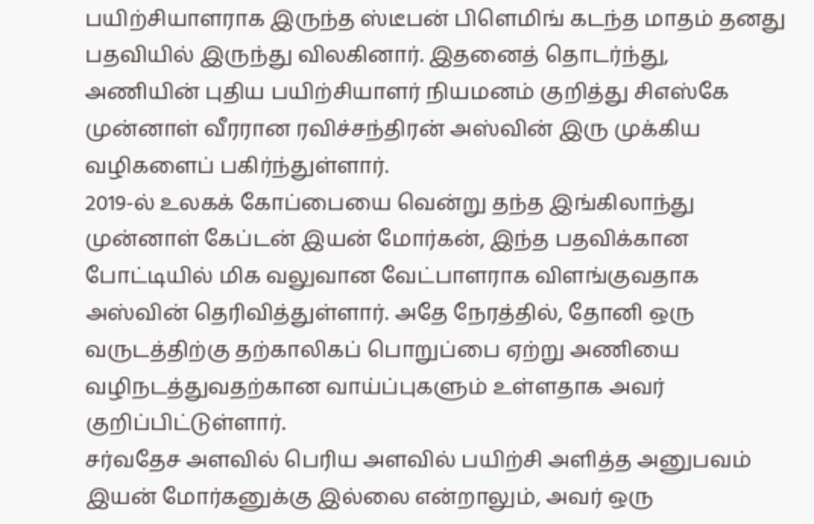பயிற்சியாளராக இருந்த ஸ்டீபன் பிளெமிங் கடந்த மாதம் தனது பதவியில் இருந்து விலகினார். இதனைத் தொடர்ந்து, அணியின் புதிய பயிற்சியாளர் நியமனம் குறித்து சிஎஸ்கே முன்னாள் வீரரான ரவிச்சந்திரன் அஸ்வின் இரு முக்கிய வழிகளைப் பகிர்ந்துள்ளார்.
2019-ல் உலகக் கோப்பையை வென்று தந்த இங்கிலாந்து முன்னாள் கேப்டன் இயன் மோர்கன், இந்த பதவிக்கான போட்டியில் மிக வலுவான வேட்பாளராக விளங்குவதாக அஸ்வின் தெரிவித்துள்ளார். அதே நேரத்தில், தோனி ஒரு வருடத்திற்கு தற்காலிகப் பொறுப்பை ஏற்று அணியை வழிநடத்துவதற்கான வாய்ப்புகளும் உள்ளதாக அவர் குறிப்பிட்டுள்ளார்.
சர்வதேச அளவில் பெரிய அளவில் பயிற்சி அளித்த அனுபவம் இயன் மோர்கனுக்கு இல்லை என்றாலும், அவர் ஒரு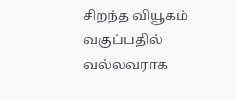சிறந்த வியூகம் வகுப்பதில் வல்லவராக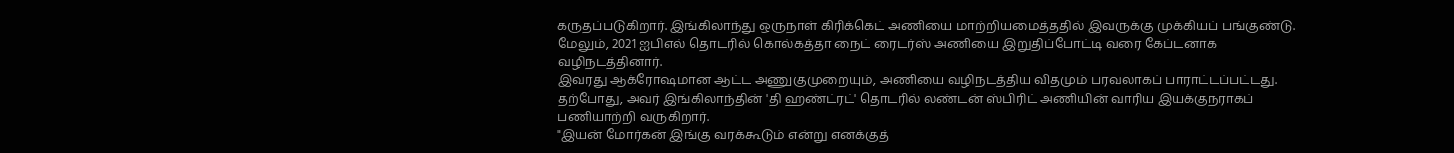கருதப்படுகிறார். இங்கிலாந்து ஒருநாள் கிரிக்கெட் அணியை மாற்றியமைத்ததில் இவருக்கு முக்கியப் பங்குண்டு. மேலும், 2021 ஐபிஎல் தொடரில் கொல்கத்தா நைட் ரைடர்ஸ் அணியை இறுதிப்போட்டி வரை கேப்டனாக வழிநடத்தினார்.
இவரது ஆக்ரோஷமான ஆட்ட அணுகுமுறையும், அணியை வழிநடத்திய விதமும் பரவலாகப் பாராட்டப்பட்டது. தற்போது, அவர் இங்கிலாந்தின் 'தி ஹண்ட்ரட்' தொடரில் லண்டன் ஸ்பிரிட் அணியின் வாரிய இயக்குநராகப் பணியாற்றி வருகிறார்.
"இயன் மோர்கன் இங்கு வரக்கூடும் என்று எனக்குத்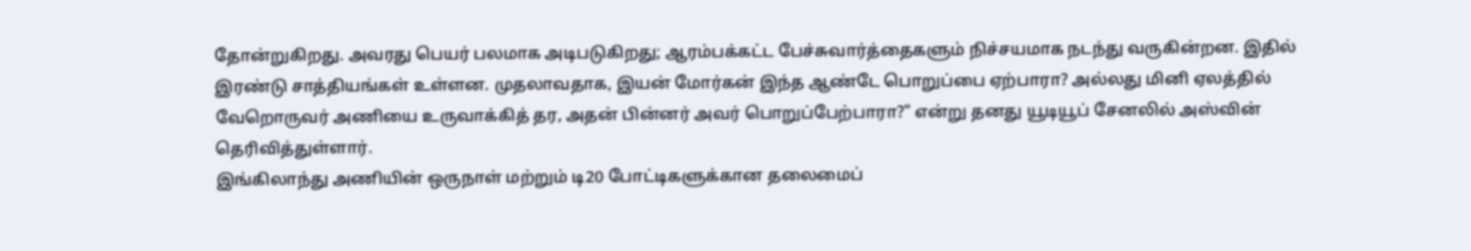தோன்றுகிறது. அவரது பெயர் பலமாக அடிபடுகிறது; ஆரம்பக்கட்ட பேச்சுவார்த்தைகளும் நிச்சயமாக நடந்து வருகின்றன. இதில் இரண்டு சாத்தியங்கள் உள்ளன. முதலாவதாக, இயன் மோர்கன் இந்த ஆண்டே பொறுப்பை ஏற்பாரா? அல்லது மினி ஏலத்தில் வேறொருவர் அணியை உருவாக்கித் தர, அதன் பின்னர் அவர் பொறுப்பேற்பாரா?" என்று தனது யூடியூப் சேனலில் அஸ்வின் தெரிவித்துள்ளார்.
இங்கிலாந்து அணியின் ஒருநாள் மற்றும் டி20 போட்டிகளுக்கான தலைமைப்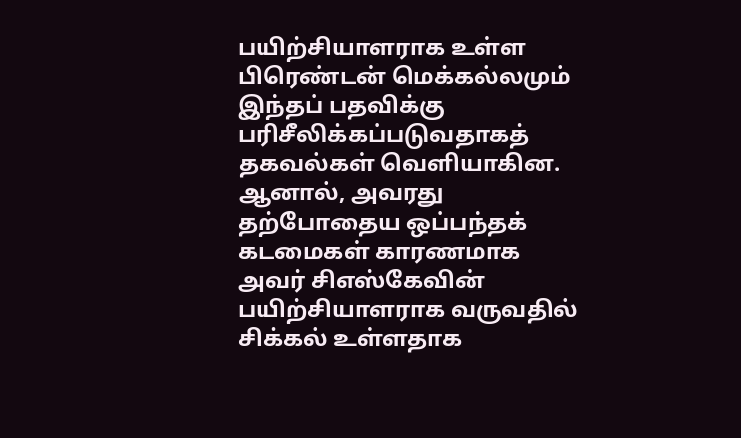பயிற்சியாளராக உள்ள பிரெண்டன் மெக்கல்லமும் இந்தப் பதவிக்கு பரிசீலிக்கப்படுவதாகத் தகவல்கள் வெளியாகின. ஆனால், அவரது தற்போதைய ஒப்பந்தக் கடமைகள் காரணமாக அவர் சிஎஸ்கேவின் பயிற்சியாளராக வருவதில் சிக்கல் உள்ளதாக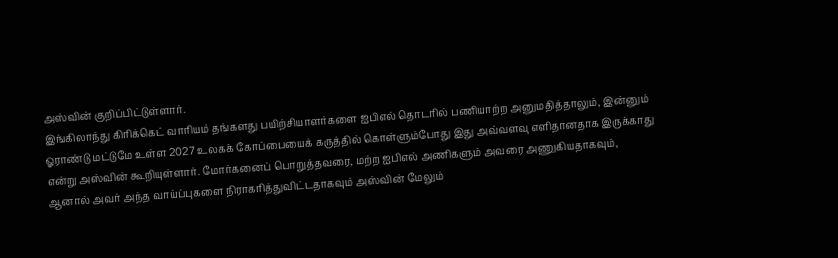அஸ்வின் குறிப்பிட்டுள்ளார்.
இங்கிலாந்து கிரிக்கெட் வாரியம் தங்களது பயிற்சியாளர்களை ஐபிஎல் தொடரில் பணியாற்ற அனுமதித்தாலும், இன்னும் ஓராண்டு மட்டுமே உள்ள 2027 உலகக் கோப்பையைக் கருத்தில் கொள்ளும்போது இது அவ்வளவு எளிதானதாக இருக்காது என்று அஸ்வின் கூறியுள்ளார். மோர்கனைப் பொறுத்தவரை, மற்ற ஐபிஎல் அணிகளும் அவரை அணுகியதாகவும், ஆனால் அவர் அந்த வாய்ப்புகளை நிராகரித்துவிட்டதாகவும் அஸ்வின் மேலும்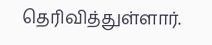தெரிவித்துள்ளார்.